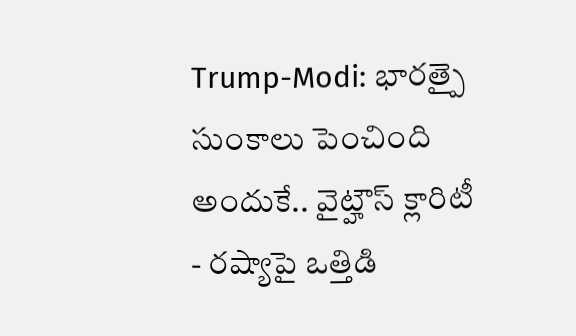Trump-Modi: భారత్పై సుంకాలు పెంచింది అందుకే.. వైట్హౌస్ క్లారిటీ
- రష్యాపై ఒత్తిడి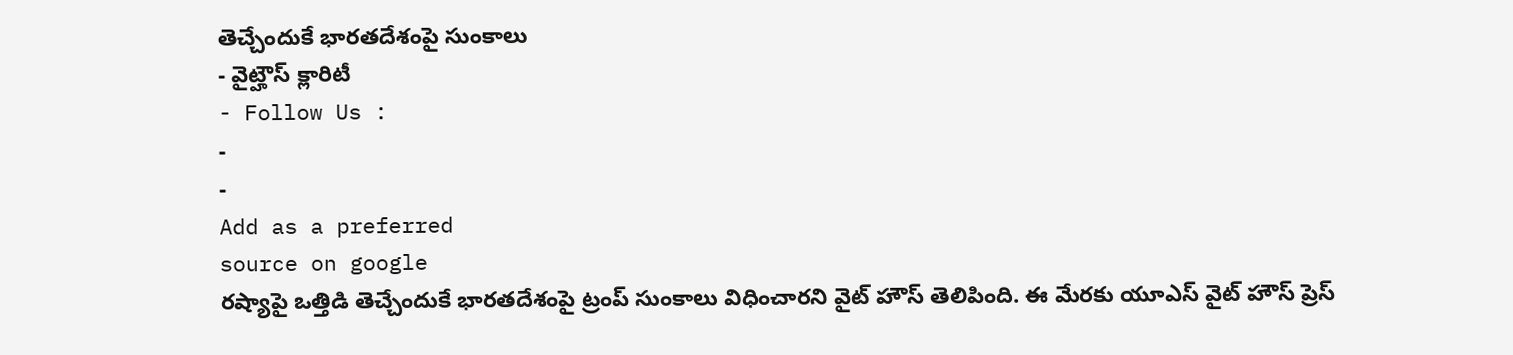తెచ్చేందుకే భారతదేశంపై సుంకాలు
- వైట్హౌస్ క్లారిటీ
- Follow Us :
-
-
Add as a preferred
source on google
రష్యాపై ఒత్తిడి తెచ్చేందుకే భారతదేశంపై ట్రంప్ సుంకాలు విధించారని వైట్ హౌస్ తెలిపింది. ఈ మేరకు యూఎస్ వైట్ హౌస్ ప్రెస్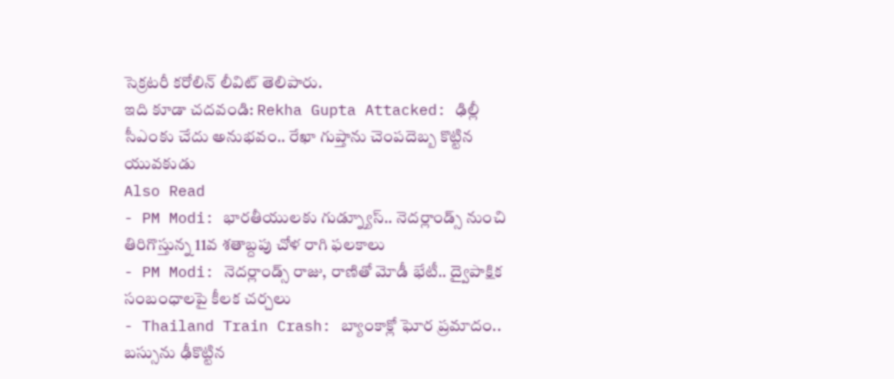సెక్రటరీ కరోలిన్ లీవిట్ తెలిపారు.
ఇది కూడా చదవండి: Rekha Gupta Attacked: ఢిల్లీ సీఎంకు చేదు అనుభవం.. రేఖా గుప్తాను చెంపదెబ్బ కొట్టిన యువకుడు
Also Read
- PM Modi: భారతీయులకు గుడ్న్యూస్.. నెదర్లాండ్స్ నుంచి తిరిగొస్తున్న 11వ శతాబ్దపు చోళ రాగి ఫలకాలు
- PM Modi: నెదర్లాండ్స్ రాజు, రాణితో మోడీ భేటీ.. ద్వైపాక్షిక సంబంధాలపై కీలక చర్చలు
- Thailand Train Crash: బ్యాంకాక్లో ఘోర ప్రమాదం.. బస్సును ఢీకొట్టిన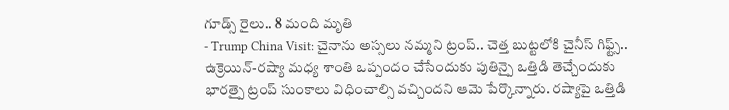గూడ్స్ రైలు.. 8 మంది మృతి
- Trump China Visit: చైనాను అస్సలు నమ్మని ట్రంప్.. చెత్త బుట్టలోకి చైనీస్ గిఫ్ట్స్..
ఉక్రెయిన్-రష్యా మధ్య శాంతి ఒప్పందం చేసేందుకు పుతిన్పై ఒత్తిడి తెచ్చేందుకు భారత్పై ట్రంప్ సుంకాలు విధించాల్సి వచ్చిందని ఆమె పేర్కొన్నారు. రష్యాపై ఒత్తిడి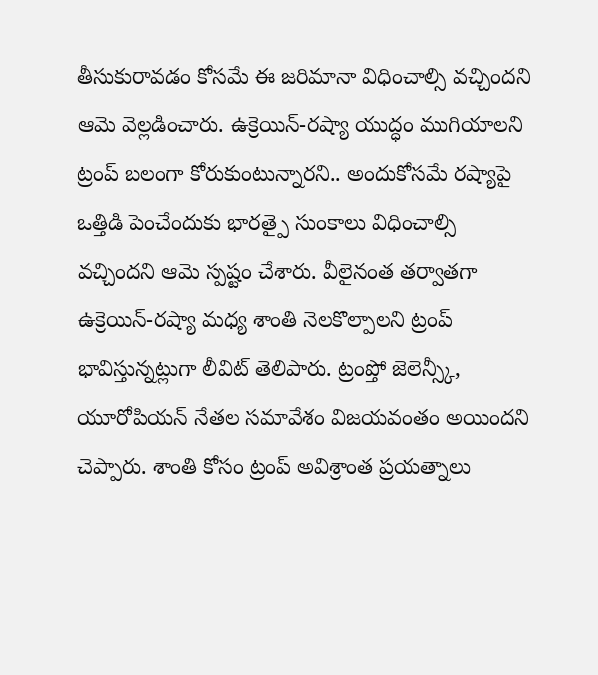తీసుకురావడం కోసమే ఈ జరిమానా విధించాల్సి వచ్చిందని ఆమె వెల్లడించారు. ఉక్రెయిన్-రష్యా యుద్ధం ముగియాలని ట్రంప్ బలంగా కోరుకుంటున్నారని.. అందుకోసమే రష్యాపై ఒత్తిడి పెంచేందుకు భారత్పై సుంకాలు విధించాల్సి వచ్చిందని ఆమె స్పష్టం చేశారు. వీలైనంత తర్వాతగా ఉక్రెయిన్-రష్యా మధ్య శాంతి నెలకొల్పాలని ట్రంప్ భావిస్తున్నట్లుగా లీవిట్ తెలిపారు. ట్రంప్తో జెలెన్స్కీ, యూరోపియన్ నేతల సమావేశం విజయవంతం అయిందని చెప్పారు. శాంతి కోసం ట్రంప్ అవిశ్రాంత ప్రయత్నాలు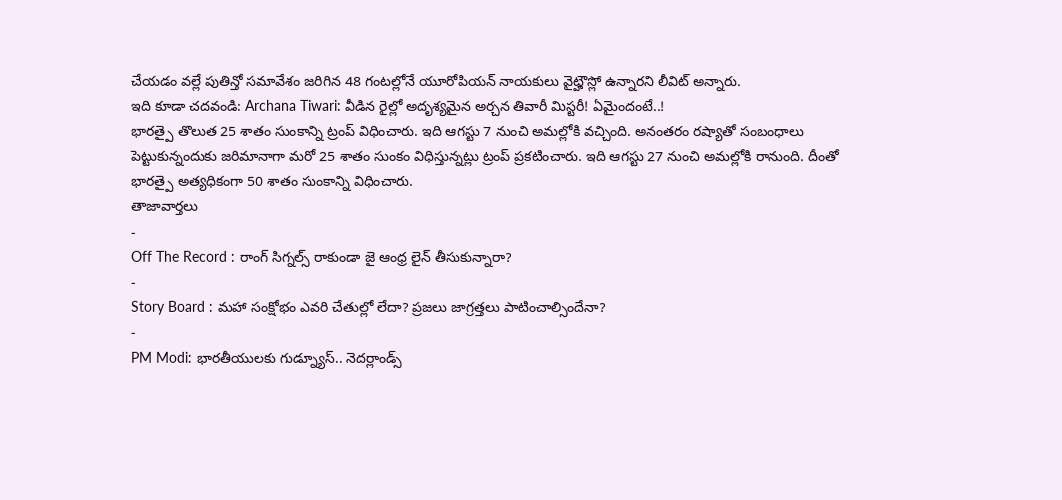చేయడం వల్లే పుతిన్తో సమావేశం జరిగిన 48 గంటల్లోనే యూరోపియన్ నాయకులు వైట్హౌస్లో ఉన్నారని లీవిట్ అన్నారు.
ఇది కూడా చదవండి: Archana Tiwari: వీడిన రైల్లో అదృశ్యమైన అర్చన తివారీ మిస్టరీ! ఏమైందంటే..!
భారత్పై తొలుత 25 శాతం సుంకాన్ని ట్రంప్ విధించారు. ఇది ఆగస్టు 7 నుంచి అమల్లోకి వచ్చింది. అనంతరం రష్యాతో సంబంధాలు పెట్టుకున్నందుకు జరిమానాగా మరో 25 శాతం సుంకం విధిస్తున్నట్లు ట్రంప్ ప్రకటించారు. ఇది ఆగస్టు 27 నుంచి అమల్లోకి రానుంది. దీంతో భారత్పై అత్యధికంగా 50 శాతం సుంకాన్ని విధించారు.
తాజావార్తలు
-
Off The Record : రాంగ్ సిగ్నల్స్ రాకుండా జై ఆంధ్ర లైన్ తీసుకున్నారా?
-
Story Board : మహా సంక్షోభం ఎవరి చేతుల్లో లేదా? ప్రజలు జాగ్రత్తలు పాటించాల్సిందేనా?
-
PM Modi: భారతీయులకు గుడ్న్యూస్.. నెదర్లాండ్స్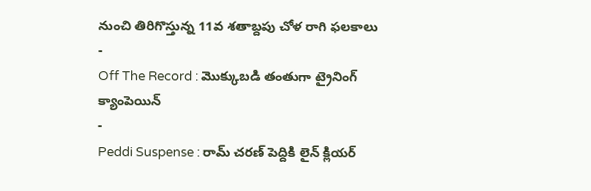నుంచి తిరిగొస్తున్న 11వ శతాబ్దపు చోళ రాగి ఫలకాలు
-
Off The Record : మొక్కుబడి తంతుగా ట్రైనింగ్ క్యాంపెయిన్
-
Peddi Suspense : రామ్ చరణ్ పెద్దికి లైన్ క్లియర్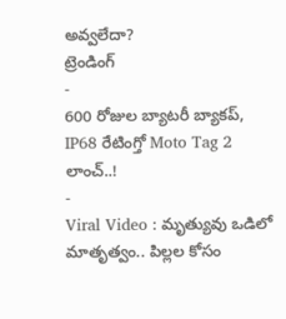అవ్వలేదా?
ట్రెండింగ్
-
600 రోజుల బ్యాటరీ బ్యాకప్, IP68 రేటింగ్తో Moto Tag 2 లాంచ్..!
-
Viral Video : మృత్యువు ఒడిలో మాతృత్వం.. పిల్లల కోసం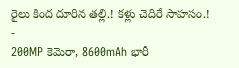రైలు కింద దూరిన తల్లి.! కళ్లు చెదిరే సాహసం.!
-
200MP కెమెరా, 8600mAh భారీ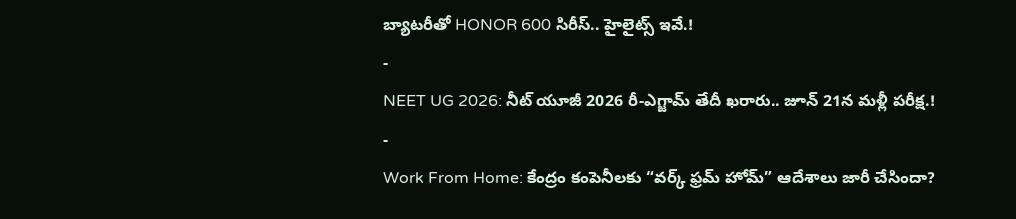బ్యాటరీతో HONOR 600 సిరీస్.. హైలైట్స్ ఇవే.!
-
NEET UG 2026: నీట్ యూజీ 2026 రీ-ఎగ్జామ్ తేదీ ఖరారు.. జూన్ 21న మళ్లీ పరీక్ష.!
-
Work From Home: కేంద్రం కంపెనీలకు “వర్క్ ఫ్రమ్ హోమ్” ఆదేశాలు జారీ చేసిందా?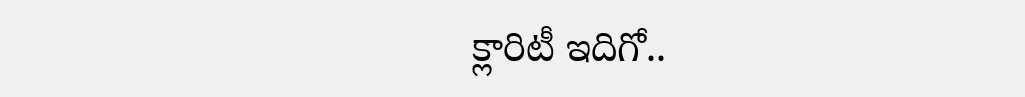క్లారిటీ ఇదిగో..